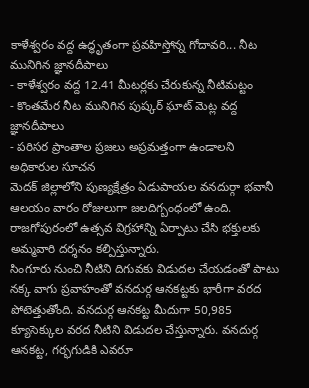కాళేశ్వరం వద్ద ఉద్ధృతంగా ప్రవహిస్తోన్న గోదావరి... నీట మునిగిన జ్ఞానదీపాలు
- కాళేశ్వరం వద్ద 12.41 మీటర్లకు చేరుకున్న నీటిమట్టం
- కొంతమేర నీట మునిగిన పుష్కర్ ఘాట్ మెట్ల వద్ద జ్ఞానదీపాలు
- పరిసర ప్రాంతాల ప్రజలు అప్రమత్తంగా ఉండాలని అధికారుల సూచన
మెదక్ జిల్లాలోని పుణ్యక్షేత్రం ఏడుపాయల వనదుర్గా భవానీ ఆలయం వారం రోజులుగా జలదిగ్బంధంలో ఉంది. రాజగోపురంలో ఉత్సవ విగ్రహాన్ని ఏర్పాటు చేసి భక్తులకు అమ్మవారి దర్శనం కల్పిస్తున్నారు.
సింగూరు నుంచి నీటిని దిగువకు విడుదల చేయడంతో పాటు నక్క వాగు ప్రవాహంతో వనదుర్గ ఆనకట్టకు భారీగా వరద పోటెత్తుతోంది. వనదుర్గ ఆనకట్ట మీదుగా 50,985 క్యూసెక్కుల వరద నీటిని విడుదల చేస్తున్నారు. వనదుర్గ ఆనకట్ట, గర్భగుడికి ఎవరూ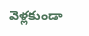వెళ్లకుండా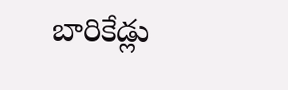బారికేడ్లు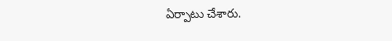ఏర్పాటు చేశారు.